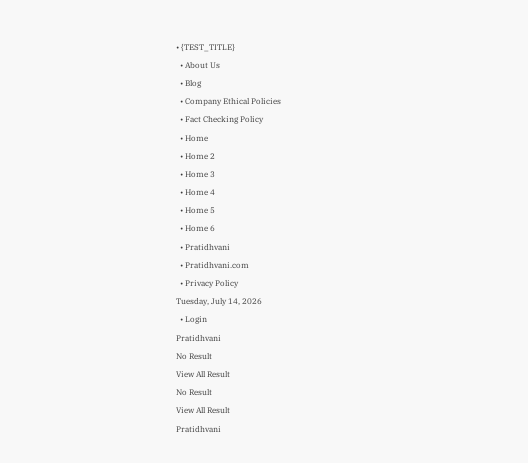• {TEST_TITLE}
  • About Us
  • Blog
  • Company Ethical Policies
  • Fact Checking Policy
  • Home
  • Home 2
  • Home 3
  • Home 4
  • Home 5
  • Home 6
  • Pratidhvani
  • Pratidhvani.com
  • Privacy Policy
Tuesday, July 14, 2026
  • Login
Pratidhvani
No Result
View All Result
No Result
View All Result
Pratidhvani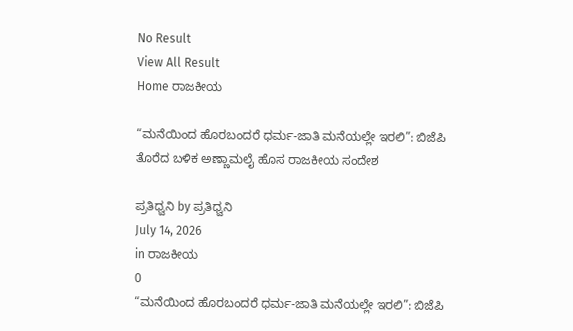No Result
View All Result
Home ರಾಜಕೀಯ

“ಮನೆಯಿಂದ ಹೊರಬಂದರೆ ಧರ್ಮ-ಜಾತಿ ಮನೆಯಲ್ಲೇ ಇರಲಿ”: ಬಿಜೆಪಿ ತೊರೆದ ಬಳಿಕ ಅಣ್ಣಾಮಲೈ ಹೊಸ ರಾಜಕೀಯ ಸಂದೇಶ

ಪ್ರತಿಧ್ವನಿ by ಪ್ರತಿಧ್ವನಿ
July 14, 2026
in ರಾಜಕೀಯ
0
“ಮನೆಯಿಂದ ಹೊರಬಂದರೆ ಧರ್ಮ-ಜಾತಿ ಮನೆಯಲ್ಲೇ ಇರಲಿ”: ಬಿಜೆಪಿ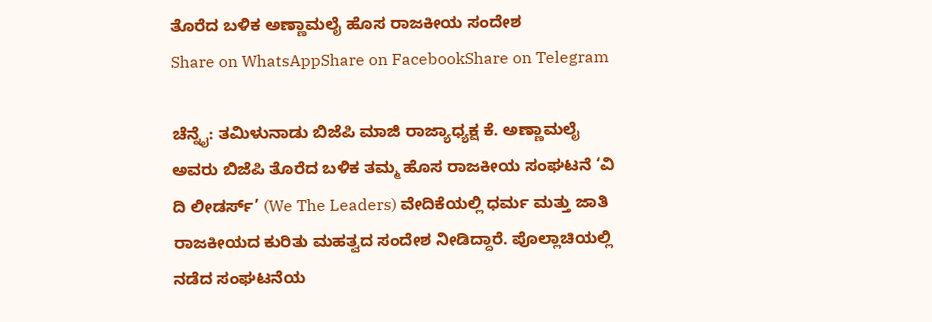ತೊರೆದ ಬಳಿಕ ಅಣ್ಣಾಮಲೈ ಹೊಸ ರಾಜಕೀಯ ಸಂದೇಶ
Share on WhatsAppShare on FacebookShare on Telegram

ಚೆನ್ನೈ: ತಮಿಳುನಾಡು ಬಿಜೆಪಿ ಮಾಜಿ ರಾಜ್ಯಾಧ್ಯಕ್ಷ ಕೆ. ಅಣ್ಣಾಮಲೈ ಅವರು ಬಿಜೆಪಿ ತೊರೆದ ಬಳಿಕ ತಮ್ಮ ಹೊಸ ರಾಜಕೀಯ ಸಂಘಟನೆ ‘ವಿ ದಿ ಲೀಡರ್ಸ್’ (We The Leaders) ವೇದಿಕೆಯಲ್ಲಿ ಧರ್ಮ ಮತ್ತು ಜಾತಿ ರಾಜಕೀಯದ ಕುರಿತು ಮಹತ್ವದ ಸಂದೇಶ ನೀಡಿದ್ದಾರೆ. ಪೊಲ್ಲಾಚಿಯಲ್ಲಿ ನಡೆದ ಸಂಘಟನೆಯ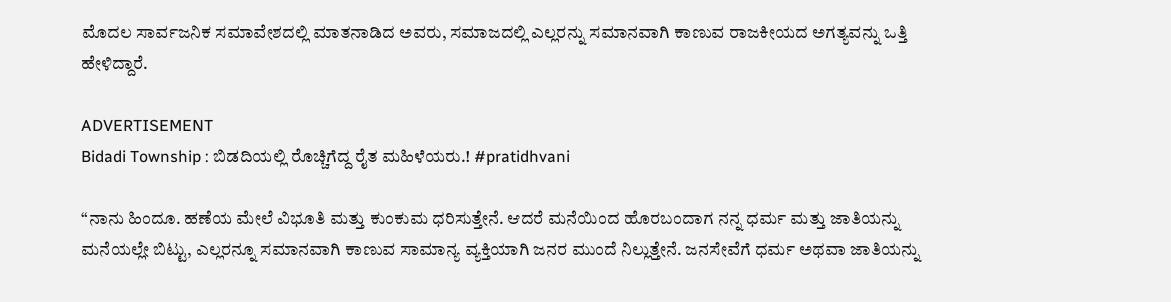ಮೊದಲ ಸಾರ್ವಜನಿಕ ಸಮಾವೇಶದಲ್ಲಿ ಮಾತನಾಡಿದ ಅವರು, ಸಮಾಜದಲ್ಲಿ ಎಲ್ಲರನ್ನು ಸಮಾನವಾಗಿ ಕಾಣುವ ರಾಜಕೀಯದ ಅಗತ್ಯವನ್ನು ಒತ್ತಿ ಹೇಳಿದ್ದಾರೆ.

ADVERTISEMENT
Bidadi Township : ಬಿಡದಿಯಲ್ಲಿ ರೊಚ್ಚಿಗೆದ್ದ ರೈತ ಮಹಿಳೆಯರು.! #pratidhvani

“ನಾನು ಹಿಂದೂ. ಹಣೆಯ ಮೇಲೆ ವಿಭೂತಿ ಮತ್ತು ಕುಂಕುಮ ಧರಿಸುತ್ತೇನೆ. ಆದರೆ ಮನೆಯಿಂದ ಹೊರಬಂದಾಗ ನನ್ನ ಧರ್ಮ ಮತ್ತು ಜಾತಿಯನ್ನು ಮನೆಯಲ್ಲೇ ಬಿಟ್ಟು, ಎಲ್ಲರನ್ನೂ ಸಮಾನವಾಗಿ ಕಾಣುವ ಸಾಮಾನ್ಯ ವ್ಯಕ್ತಿಯಾಗಿ ಜನರ ಮುಂದೆ ನಿಲ್ಲುತ್ತೇನೆ. ಜನಸೇವೆಗೆ ಧರ್ಮ ಅಥವಾ ಜಾತಿಯನ್ನು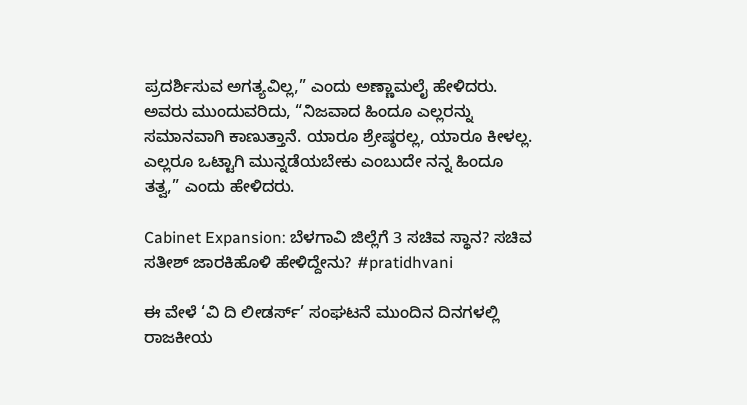ಪ್ರದರ್ಶಿಸುವ ಅಗತ್ಯವಿಲ್ಲ,” ಎಂದು ಅಣ್ಣಾಮಲೈ ಹೇಳಿದರು. ಅವರು ಮುಂದುವರಿದು, “ನಿಜವಾದ ಹಿಂದೂ ಎಲ್ಲರನ್ನು ಸಮಾನವಾಗಿ ಕಾಣುತ್ತಾನೆ. ಯಾರೂ ಶ್ರೇಷ್ಠರಲ್ಲ, ಯಾರೂ ಕೀಳಲ್ಲ. ಎಲ್ಲರೂ ಒಟ್ಟಾಗಿ ಮುನ್ನಡೆಯಬೇಕು ಎಂಬುದೇ ನನ್ನ ಹಿಂದೂ ತತ್ವ,” ಎಂದು ಹೇಳಿದರು.

Cabinet Expansion: ಬೆಳಗಾವಿ ಜಿಲ್ಲೆಗೆ 3 ಸಚಿವ ಸ್ಥಾನ? ಸಚಿವ ಸತೀಶ್ ಜಾರಕಿಹೊಳಿ ಹೇಳಿದ್ದೇನು? #pratidhvani

ಈ ವೇಳೆ ‘ವಿ ದಿ ಲೀಡರ್ಸ್’ ಸಂಘಟನೆ ಮುಂದಿನ ದಿನಗಳಲ್ಲಿ ರಾಜಕೀಯ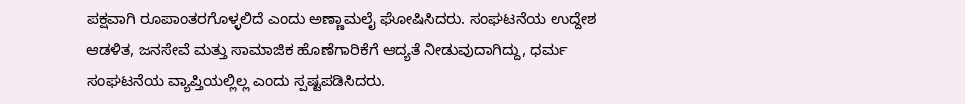ಪಕ್ಷವಾಗಿ ರೂಪಾಂತರಗೊಳ್ಳಲಿದೆ ಎಂದು ಅಣ್ಣಾಮಲೈ ಘೋಷಿಸಿದರು. ಸಂಘಟನೆಯ ಉದ್ದೇಶ ಆಡಳಿತ, ಜನಸೇವೆ ಮತ್ತು ಸಾಮಾಜಿಕ ಹೊಣೆಗಾರಿಕೆಗೆ ಆದ್ಯತೆ ನೀಡುವುದಾಗಿದ್ದು, ಧರ್ಮ ಸಂಘಟನೆಯ ವ್ಯಾಪ್ತಿಯಲ್ಲಿಲ್ಲ ಎಂದು ಸ್ಪಷ್ಟಪಡಿಸಿದರು.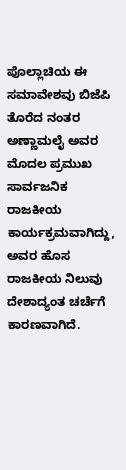ಪೊಲ್ಲಾಚಿಯ ಈ ಸಮಾವೇಶವು ಬಿಜೆಪಿ ತೊರೆದ ನಂತರ ಅಣ್ಣಾಮಲೈ ಅವರ ಮೊದಲ ಪ್ರಮುಖ ಸಾರ್ವಜನಿಕ ರಾಜಕೀಯ ಕಾರ್ಯಕ್ರಮವಾಗಿದ್ದು, ಅವರ ಹೊಸ ರಾಜಕೀಯ ನಿಲುವು ದೇಶಾದ್ಯಂತ ಚರ್ಚೆಗೆ ಕಾರಣವಾಗಿದೆ.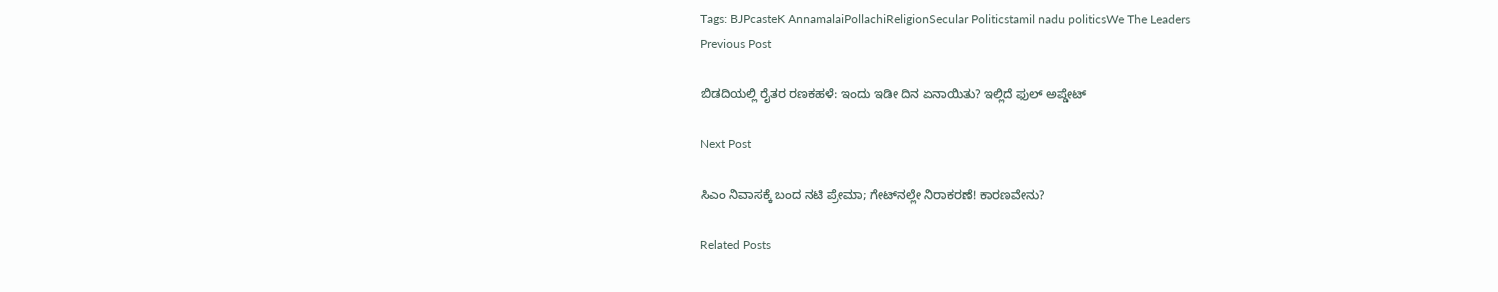Tags: BJPcasteK AnnamalaiPollachiReligionSecular Politicstamil nadu politicsWe The Leaders
Previous Post

ಬಿಡದಿಯಲ್ಲಿ ರೈತರ ರಣಕಹಳೆ: ಇಂದು ಇಡೀ ದಿನ ಏನಾಯಿತು? ಇಲ್ಲಿದೆ ಫುಲ್ ಅಪ್ಡೇಟ್

Next Post

ಸಿಎಂ ನಿವಾಸಕ್ಕೆ ಬಂದ ನಟಿ ಪ್ರೇಮಾ; ಗೇಟ್‌ನಲ್ಲೇ ನಿರಾಕರಣೆ! ಕಾರಣವೇನು?

Related Posts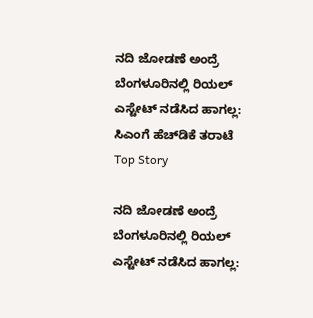ನದಿ ಜೋಡಣೆ ಅಂದ್ರೆ ಬೆಂಗಳೂರಿನಲ್ಲಿ ರಿಯಲ್ ಎಸ್ಟೇಟ್ ನಡೆಸಿದ ಹಾಗಲ್ಲ: ಸಿಎಂಗೆ ಹೆಚ್‌ಡಿಕೆ ತರಾಟೆ
Top Story

ನದಿ ಜೋಡಣೆ ಅಂದ್ರೆ ಬೆಂಗಳೂರಿನಲ್ಲಿ ರಿಯಲ್ ಎಸ್ಟೇಟ್ ನಡೆಸಿದ ಹಾಗಲ್ಲ: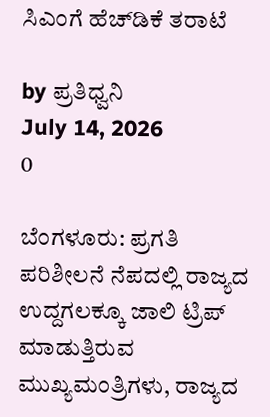ಸಿಎಂಗೆ ಹೆಚ್‌ಡಿಕೆ ತರಾಟೆ

by ಪ್ರತಿಧ್ವನಿ
July 14, 2026
0

ಬೆಂಗಳೂರು: ಪ್ರಗತಿ ಪರಿಶೀಲನೆ ನೆಪದಲ್ಲಿ ರಾಜ್ಯದ ಉದ್ದಗಲಕ್ಕೂ ಜಾಲಿ ಟ್ರಿಪ್ ಮಾಡುತ್ತಿರುವ ಮುಖ್ಯಮಂತ್ರಿಗಳು, ರಾಜ್ಯದ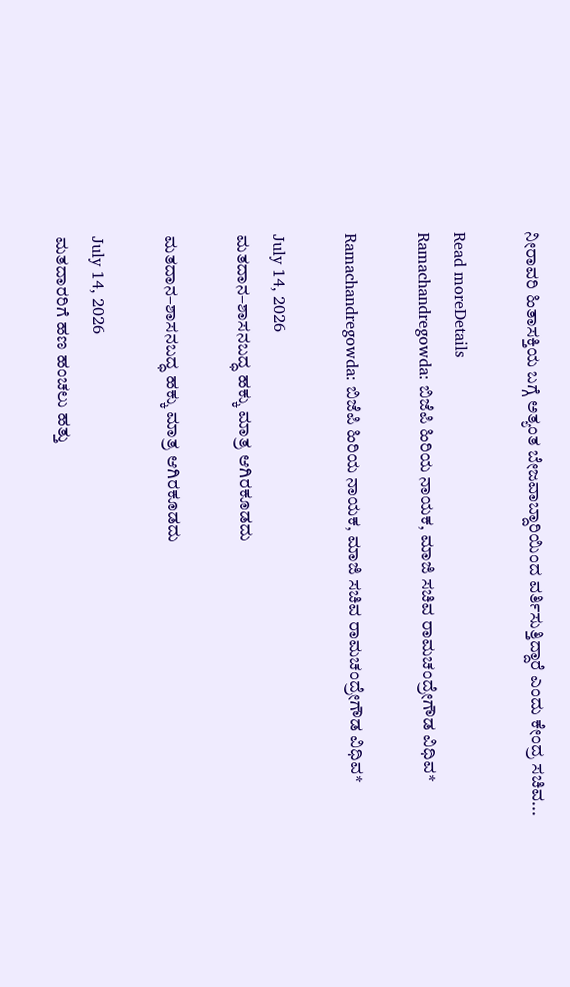ನೀರಾವರಿ ಹಿತಾಸಕ್ತಿಯ ಬಗ್ಗೆ ಅತ್ಯಂತ ಬೇಜವಾಬ್ದಾರಿಯಿಂದ ವರ್ತಿಸುತ್ತಿದ್ದಾರೆ ಎಂದು ಕೇಂದ್ರ ಸಚಿವ...

Read moreDetails
Ramachandregowda: ಬಿಜೆಪಿ ಹಿರಿಯ ನಾಯಕ, ಮಾಜಿ ಸಚಿವ ರಾಮಚಂದ್ರೇಗೌಡ ವಿಧಿವ*

Ramachandregowda: ಬಿಜೆಪಿ ಹಿರಿಯ ನಾಯಕ, ಮಾಜಿ ಸಚಿವ ರಾಮಚಂದ್ರೇಗೌಡ ವಿಧಿವ*

July 14, 2026
ಮತದಾನ–ಶಾಸನಬದ್ಧ ಹಕ್ಕು ಮಾತ್ರ ಆಗಿರಕೂಡದು

ಮತದಾನ–ಶಾಸನಬದ್ಧ ಹಕ್ಕು ಮಾತ್ರ ಆಗಿರಕೂಡದು

July 14, 2026
ಮತದಾರರಿಗೆ ಹಣ ಹಂಚಲು ಹತ್ತು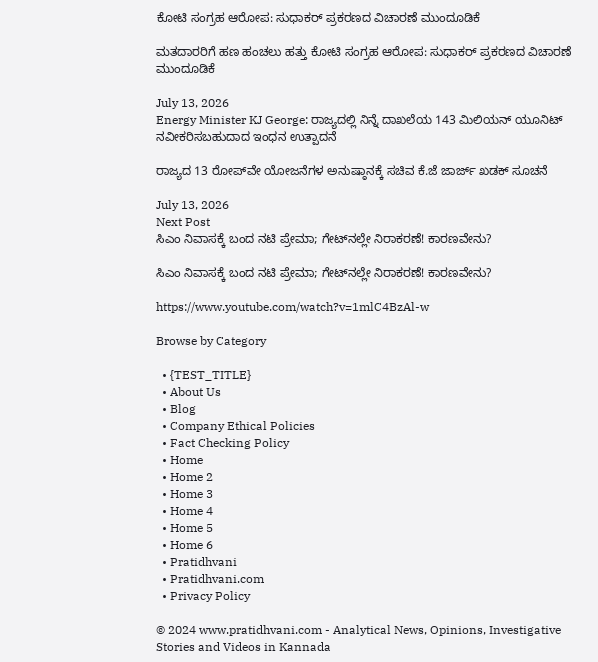ಕೋಟಿ ಸಂಗ್ರಹ ಆರೋಪ: ಸುಧಾಕರ್ ಪ್ರಕರಣದ ವಿಚಾರಣೆ ಮುಂದೂಡಿಕೆ

ಮತದಾರರಿಗೆ ಹಣ ಹಂಚಲು ಹತ್ತು ಕೋಟಿ ಸಂಗ್ರಹ ಆರೋಪ: ಸುಧಾಕರ್ ಪ್ರಕರಣದ ವಿಚಾರಣೆ ಮುಂದೂಡಿಕೆ

July 13, 2026
Energy Minister KJ George: ರಾಜ್ಯದಲ್ಲಿ ನಿನ್ನೆ ದಾಖಲೆಯ 143 ಮಿಲಿಯನ್ ಯೂನಿಟ್ ನವೀಕರಿಸಬಹುದಾದ ಇಂಧನ ಉತ್ಪಾದನೆ

ರಾಜ್ಯದ 13 ರೋಪ್‌ವೇ ಯೋಜನೆಗಳ ಅನುಷ್ಠಾನಕ್ಕೆ ಸಚಿವ ಕೆ.ಜೆ ಜಾರ್ಜ್ ಖಡಕ್‌ ಸೂಚನೆ

July 13, 2026
Next Post
ಸಿಎಂ ನಿವಾಸಕ್ಕೆ ಬಂದ ನಟಿ ಪ್ರೇಮಾ; ಗೇಟ್‌ನಲ್ಲೇ ನಿರಾಕರಣೆ! ಕಾರಣವೇನು?

ಸಿಎಂ ನಿವಾಸಕ್ಕೆ ಬಂದ ನಟಿ ಪ್ರೇಮಾ; ಗೇಟ್‌ನಲ್ಲೇ ನಿರಾಕರಣೆ! ಕಾರಣವೇನು?

https://www.youtube.com/watch?v=1mlC4BzAl-w

Browse by Category

  • {TEST_TITLE}
  • About Us
  • Blog
  • Company Ethical Policies
  • Fact Checking Policy
  • Home
  • Home 2
  • Home 3
  • Home 4
  • Home 5
  • Home 6
  • Pratidhvani
  • Pratidhvani.com
  • Privacy Policy

© 2024 www.pratidhvani.com - Analytical News, Opinions, Investigative Stories and Videos in Kannada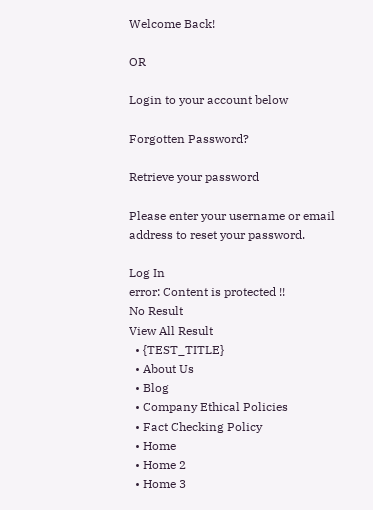Welcome Back!

OR

Login to your account below

Forgotten Password?

Retrieve your password

Please enter your username or email address to reset your password.

Log In
error: Content is protected !!
No Result
View All Result
  • {TEST_TITLE}
  • About Us
  • Blog
  • Company Ethical Policies
  • Fact Checking Policy
  • Home
  • Home 2
  • Home 3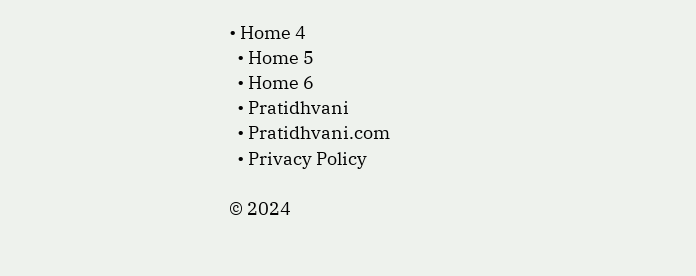• Home 4
  • Home 5
  • Home 6
  • Pratidhvani
  • Pratidhvani.com
  • Privacy Policy

© 2024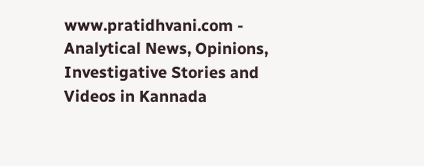www.pratidhvani.com - Analytical News, Opinions, Investigative Stories and Videos in Kannada